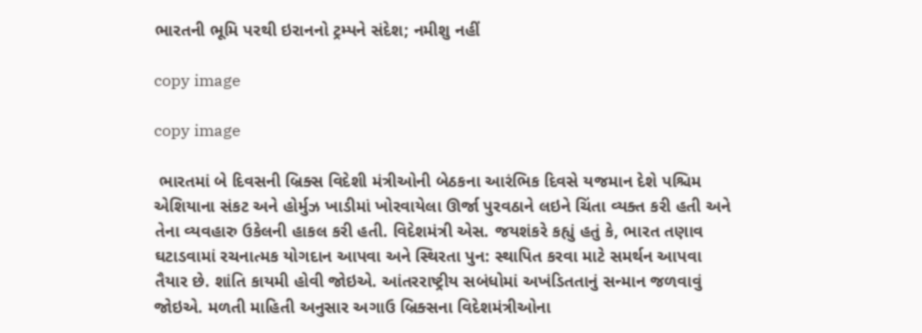ભારતની ભૂમિ પરથી ઇરાનનો ટ્રમ્પને સંદેશ; નમીશુ નહીં

copy image

copy image

 ભારતમાં બે દિવસની બ્રિક્સ વિદેશી મંત્રીઓની બેઠકના આરંભિક દિવસે યજમાન દેશે પશ્ચિમ એશિયાના સંકટ અને હોર્મુઝ ખાડીમાં ખોરવાયેલા ઊર્જા પુરવઠાને લઇને ચિંતા વ્યક્ત કરી હતી અને તેના વ્યવહારુ ઉકેલની હાકલ કરી હતી. વિદેશમંત્રી એસ. જયશંકરે કહ્યું હતું કે, ભારત તણાવ ઘટાડવામાં રચનાત્મક યોગદાન આપવા અને સ્થિરતા પુન: સ્થાપિત કરવા માટે સમર્થન આપવા તૈયાર છે. શાંતિ કાયમી હોવી જોઇએ. આંતરરાષ્ટ્રીય સબંધોમાં અખંડિતતાનું સન્માન જળવાવું જોઇએ. મળતી માહિતી અનુસાર અગાઉ બ્રિક્સના વિદેશમંત્રીઓના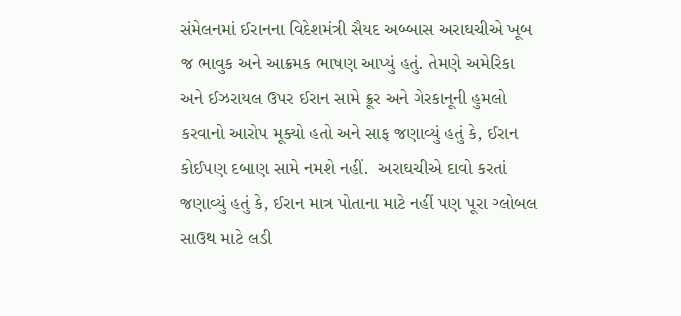સંમેલનમાં ઈરાનના વિદેશમંત્રી સૈયદ અબ્બાસ અરાઘચીએ ખૂબ જ ભાવુક અને આક્રમક ભાષણ આપ્યું હતું. તેમણે અમેરિકા અને ઈઝરાયલ ઉપર ઈરાન સામે ક્રૂર અને ગેરકાનૂની હુમલો કરવાનો આરોપ મૂક્યો હતો અને સાફ જણાવ્યું હતું કે, ઈરાન કોઈપણ દબાણ સામે નમશે નહીં.  અરાઘચીએ દાવો કરતાં જણાવ્યું હતું કે, ઈરાન માત્ર પોતાના માટે નહીં પણ પૂરા ગ્લોબલ સાઉથ માટે લડી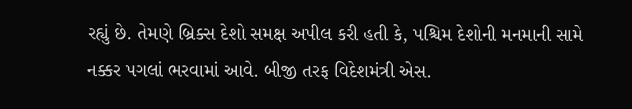રહ્યું છે. તેમણે બ્રિક્સ દેશો સમક્ષ અપીલ કરી હતી કે, પશ્ચિમ દેશોની મનમાની સામે નક્કર પગલાં ભરવામાં આવે. બીજી તરફ વિદેશમંત્રી એસ.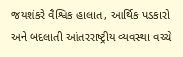જયશંકરે વૈશ્વિક હાલાત, આર્થિક પડકારો અને બદલાતી આંતરરાષ્ટ્રીય વ્યવસ્થા વચ્ચે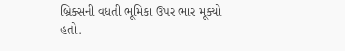બ્રિક્સની વધતી ભૂમિકા ઉપર ભાર મૂક્યો હતો.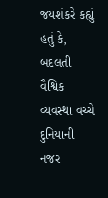જયશંકરે કહ્યું હતું કે, બદલતી વૈશ્વિક વ્યવસ્થા વચ્ચે દુનિયાની નજર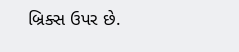બ્રિક્સ ઉપર છે.